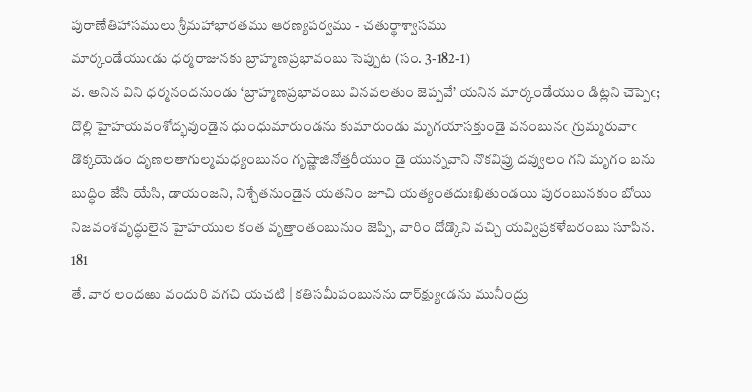పురాణేతిహాసములు శ్రీమహాభారతము ఆరణ్యపర్వము - చతుర్థాశ్వాసము
మార్కండేయుఁడు ధర్మరాజునకు బ్రాహ్మణప్రభావంబు సెప్పుట (సం. 3-182-1)
వ. అనిన విని ధర్మనందనుండు ‘బ్రాహ్మణప్రభావంబు వినవలతుం జెప్పవే’ యనిన మార్కండేయుం డిట్లని చెప్పెఁ; దొల్లి హైహయవంశోద్భవుండైన ధుంధుమారుండను కుమారుండు మృగయాసక్తుండై వనంబునఁ గ్రుమ్మరువాఁ డొక్కయెడం దృణలతాగుల్మమధ్యంబునం గృష్ణాజినోత్తరీయుం డై యున్నవాని నొకవిప్రు దవ్వులం గని మృగం బను బుద్ధిం జేసి యేసి, డాయంజని, నిశ్చేతనుండైన యతనిం జూచి యత్యంతదుఃఖితుండయి పురంబునకుం బోయి నిజవంశవృద్ధులైన హైహయుల కంత వృత్తాంతంబునుం జెప్పి, వారిం దోడ్కొని వచ్చి యవ్విప్రకళేబరంబు సూపిన. 181
తే. వార లందఱు వందురి వగచి యచటి | కతిసమీపంబునను దార్‌క్ష్యుఁడను మునీంద్రు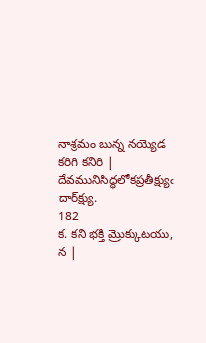నాశ్రమం బున్న నయ్యెడ కరిగి కనిరి | దేవమునిసిద్ధలోకప్రతీక్ష్యుఁ దార్‌క్ష్యు.
182
క. కని భక్తి మ్రొక్కుటయు, న |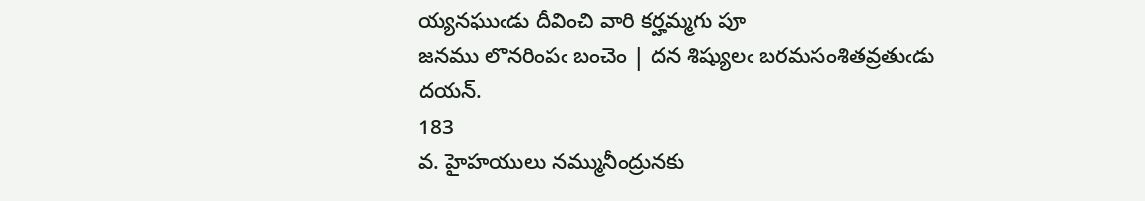య్యనఘుఁడు దీవించి వారి కర్హమ్మగు పూ
జనము లొనరింపఁ బంచెం | దన శిష్యులఁ బరమసంశితవ్రతుఁడు దయన్‌.
183
వ. హైహయులు నమ్మునీంద్రునకు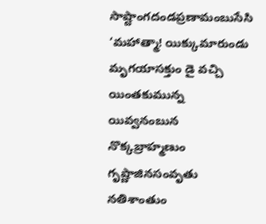సాష్టాంగదండప్రణామంబుసేసి ‘మహాత్మా! యిక్కుమారుండు మృగయాసక్తుం డై వచ్చి యింతకుమున్న యివ్వనంబున నొక్కబ్రాహ్మణుం గృష్ణాజినసంవృతు నతిశాంతుం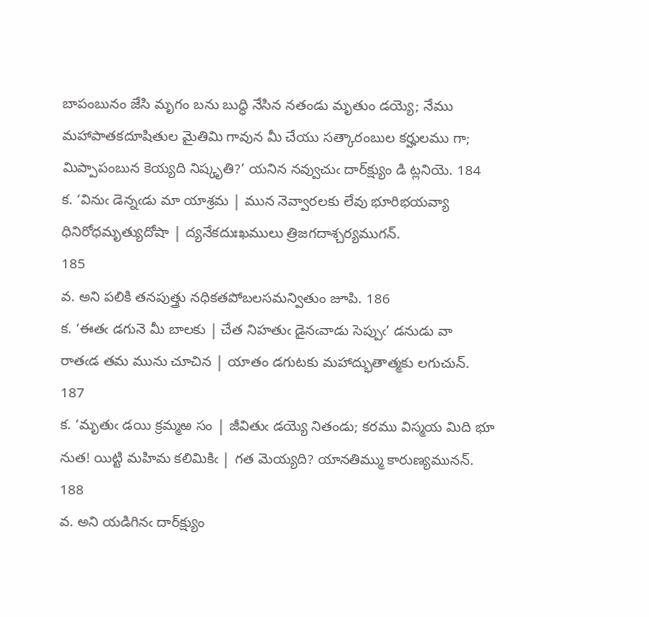బాపంబునం జేసి మృగం బను బుద్ధి నేసిన నతండు మృతుం డయ్యె; నేము మహాపాతకదూషితుల మైతిమి గావున మీ చేయు సత్కారంబుల కర్హులము గా; మిప్పాపంబున కెయ్యది నిష్కృతి?’ యనిన నవ్వుచుఁ దార్‌క్ష్యుం డి ట్లనియె. 184
క. ‘వినుఁ డెన్నఁడు మా యాశ్రమ | మున నెవ్వారలకు లేవు భూరిభయవ్యా
ధినిరోధమృత్యుదోషా | ద్యనేకదుఃఖములు త్రిజగదాశ్చర్యముగన్‌.
185
వ. అని పలికి తనపుత్త్రు నధికతపోబలసమన్వితుం జూపి. 186
క. ‘ఈతఁ డగునె మీ బాలకు | చేత నిహతుఁ డైనఁవాడు సెప్పుఁ’ డనుడు వా
రాతఁడ తమ మును చూచిన | యాతం డగుటకు మహాద్భుతాత్మకు లగుచున్‌.
187
క. ‘మృతుఁ డయి క్రమ్మఱ సం | జీవితుఁ డయ్యె నితండు; కరము విస్మయ మిది భూ
నుత! యిట్టి మహిమ కలిమికిఁ | గత మెయ్యది? యానతిమ్ము కారుణ్యమునన్‌.
188
వ. అని యడిగినఁ దార్‌క్ష్యుం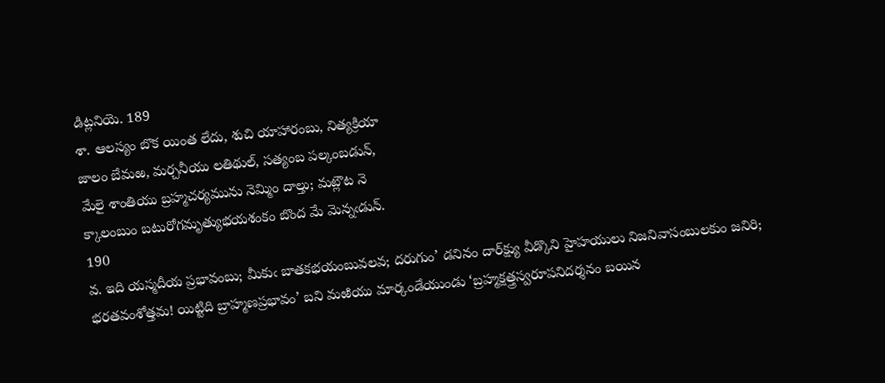డిట్లనియె. 189
శా. ఆలస్యం బొక యింత లేదు, శుచి యాహారంబు, నిత్యక్రియా
జాలం బేమఱ, మర్చనీయు లతిథుల్‌, సత్యంబ పల్కంబడున్‌,
మేలై శాంతియు బ్రహ్మచర్యమును నెమ్మిం దాల్తు; మట్లౌట నె
క్కాలంబుం బటురోగమృత్యుభయశంకం బొంద మే మెన్నఁడున్‌.
190
వ. ఇది యస్మదీయ ప్రభావంబు; మీకుఁ బాతకభయంబువలవ; దరుగుం’ డనినం దార్‌క్ష్యు వీడ్కొని హైహయులు నిజనివాసంబులకుం జనిరి; భరతవంశోత్తమ! యిట్టిది బ్రాహ్మణప్రభావం’ బని మఱియు మార్కండేయుండు ‘బ్రహ్మక్షత్త్రస్వరూపనిదర్శనం బయిన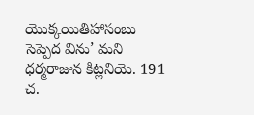యొక్కయితిహాసంబు సెప్పెద విను’ మని ధర్మరాజున కిట్లనియె. 191
చ.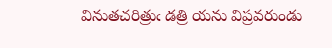వినుతచరిత్రుఁ డత్రి యను విప్రవరుండు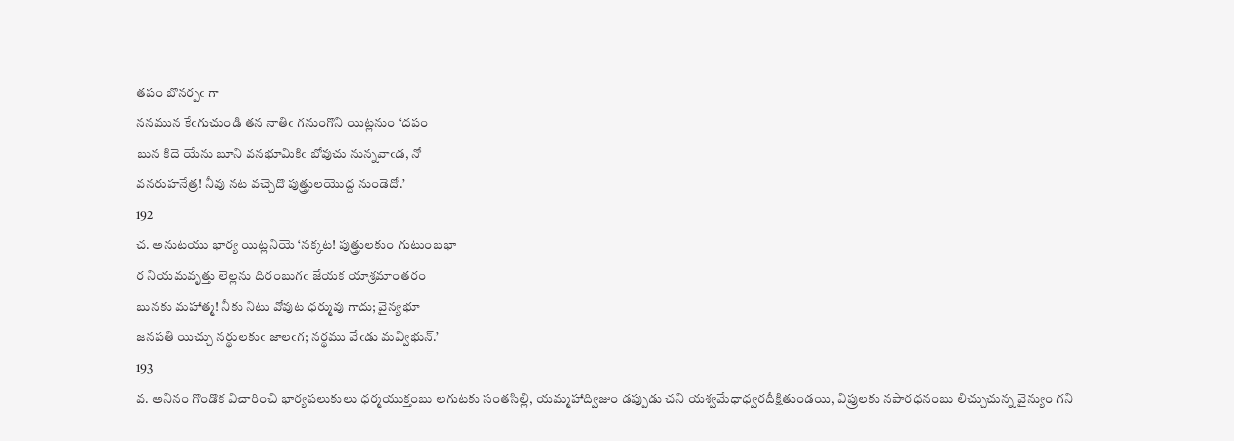తపం బొనర్పఁ గా
ననమున కేఁగుచుండి తన నాతిఁ గనుంగొని యిట్లనుం ‘దపం
బున కిదె యేను బూని వనభూమికిఁ బోవుచు నున్నవాఁడ, నో
వనరుహనేత్ర! నీవు నట వచ్చెదొ పుత్త్రులయొద్ద నుండెదో.’
192
చ. అనుటయు భార్య యిట్లనియె ‘నక్కట! పుత్త్రులకుం గుటుంబభా
ర నియమవృత్తు లెల్లను దిరంబుగఁ జేయక యాశ్రమాంతరం
బునకు మహాత్మ! నీకు నిటు వోవుట ధర్మువు గాదు; వైన్యభూ
జనపతి యిచ్చు నర్థులకుఁ జాలఁగ; నర్థము వేఁడు మవ్విభున్‌.’
193
వ. అనినం గొండొక విచారించి భార్యపలుకులు ధర్మయుక్తంబు లగుటకు సంతసిల్లి, యమ్మహాద్విజుం డప్పుడు చని యశ్వమేధాధ్వరదీక్షితుండయి, విప్రులకు నపారధనంబు లిచ్చుచున్న వైన్యుం గని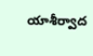యాశీర్వాద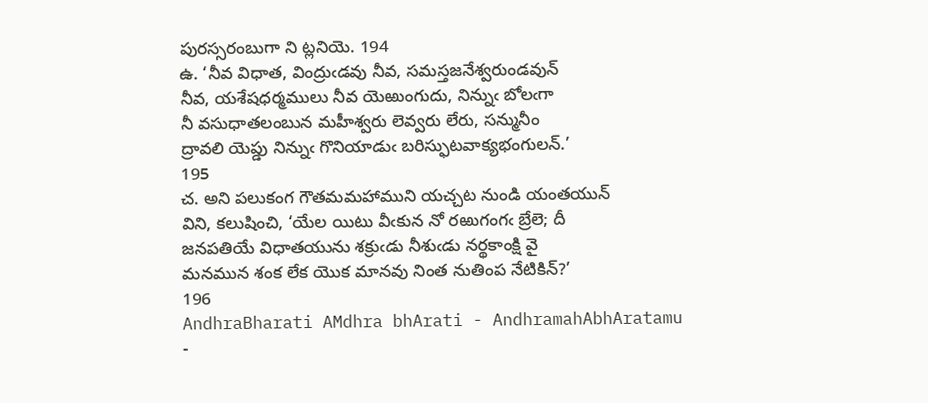పురస్సరంబుగా ని ట్లనియె. 194
ఉ. ‘నీవ విధాత, వింద్రుఁడవు నీవ, సమస్తజనేశ్వరుండవున్‌
నీవ, యశేషధర్మములు నీవ యెఱుంగుదు, నిన్నుఁ బోలఁగా
నీ వసుధాతలంబున మహీశ్వరు లెవ్వరు లేరు, సన్మునీం
ద్రావలి యెప్డు నిన్నుఁ గొనియాడుఁ బరిస్ఫుటవాక్యభంగులన్‌.’
195
చ. అని పలుకంగ గౌతమమహాముని యచ్చట నుండి యంతయున్‌
విని, కలుషించి, ‘యేల యిటు వీఁకున నో రఱుగంగఁ బ్రేలె; దీ
జనపతియే విధాతయును శక్రుఁడు నీశుఁడు నర్థకాంక్షి వై
మనమున శంక లేక యొక మానవు నింత నుతింప నేటికిన్‌?’
196
AndhraBharati AMdhra bhArati - AndhramahAbhAratamu -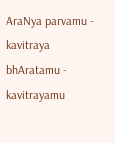AraNya parvamu - kavitraya bhAratamu - kavitrayamu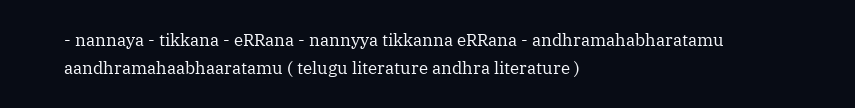- nannaya - tikkana - eRRana - nannyya tikkanna eRRana - andhramahabharatamu aandhramahaabhaaratamu ( telugu literature andhra literature )